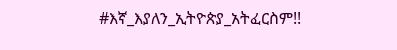#እኛ_እያለን_ኢትዮጵያ_አትፈርስም!!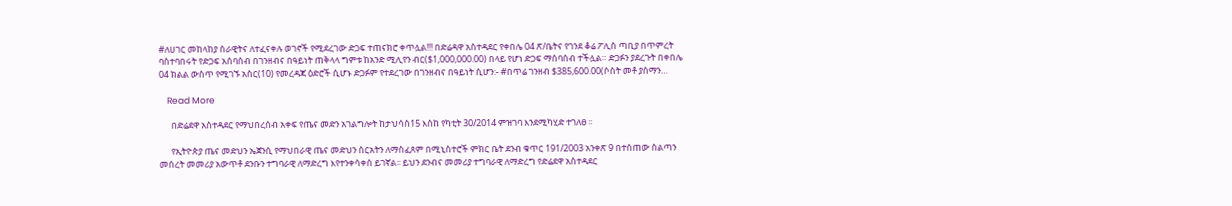#ለሀገር መከላከያ ሰራዊትና ለተፈናቀሉ ወገኖች የሚደረገው ድጋፍ ተጠናክሮ ቀጥሏል!!! በድሬዳዋ አስተዳደር የቀበሌ 04 ጽ/ቤትና የገንደ ቆሬ ፖሊስ ጣቢያ በጥምረት ባስተባበሩት የድጋፍ አሰባሰብ በገንዘብና በዓይነት ጠቅላላ ግምቱ ከአንድ ሚሊየን ብር($1,000,000.00) በላይ የሆነ ድጋፍ ማሰባሰብ ተችሏል። ድጋፉን ያደረጉት በቀበሌ 04 ክልል ውስጥ የሚገኙ አስር(10) የመረዳጃ ዕድሮች ሲሆኑ ድጋፉም የተደረገው በገንዘብና በዓይነት ሲሆን:- #በጥሬ ገንዘብ $385,600.00(ሶስት መቶ ያሰማን…

    Read More

      በድሬደዋ አስተዳደር የማህበረሰብ አቀፍ የጤና መድን አገልግሎት ከታህሳስ15 እስከ የካቲት 30/2014 ምዝገባ እንደሚካሂድ ተገለፀ ፡፡

      የኢትዮጵያ ጤና መድህን ኤጀንሲ የማህበራዊ ጤና መድህን ስርአትን ለማስፈጸም በሚኒስተሮች ምክር ቤት ደንብ ቁጥር 191/2003 አንቀጽ 9 በተሰጠው ስልጣን መሰረት መመሪያ አውጥቶ ደንቡን ተግባራዊ ለማድረግ እየተንቀሳቀሰ ይገኛል፡፡ ይህን ደንብና መመሪያ ተግባራዊ ለማድረግ የድሬደዋ አስተዳደር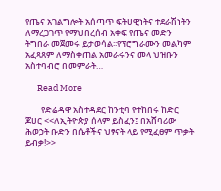የጤና አገልግሎት አሰጣጥ ፍትሀዊነትና ተደራሽነትን ለማረጋገጥ የማህበረሰብ አቀፍ የጤና መድን ትግበራ መጀመሩ ይታወሳል፡፡የፕሮግራሙን መልካም አፈጻጸም ለማስቀጠል አመራሩንና መላ ህዝቡን አስተባብሮ በመምራት…

      Read More

        የድሬዳዋ አስተዳደር ከንቲባ የተከበሩ ከድር ጆሀር <<ለኢትዮጵያ ሰላም ይስፈን፤ በአሸባሪው ሕወኃት ቡድን በሴቶችና ህፃናት ላይ የሚፈፀም ጥቃት ይብቃ!>>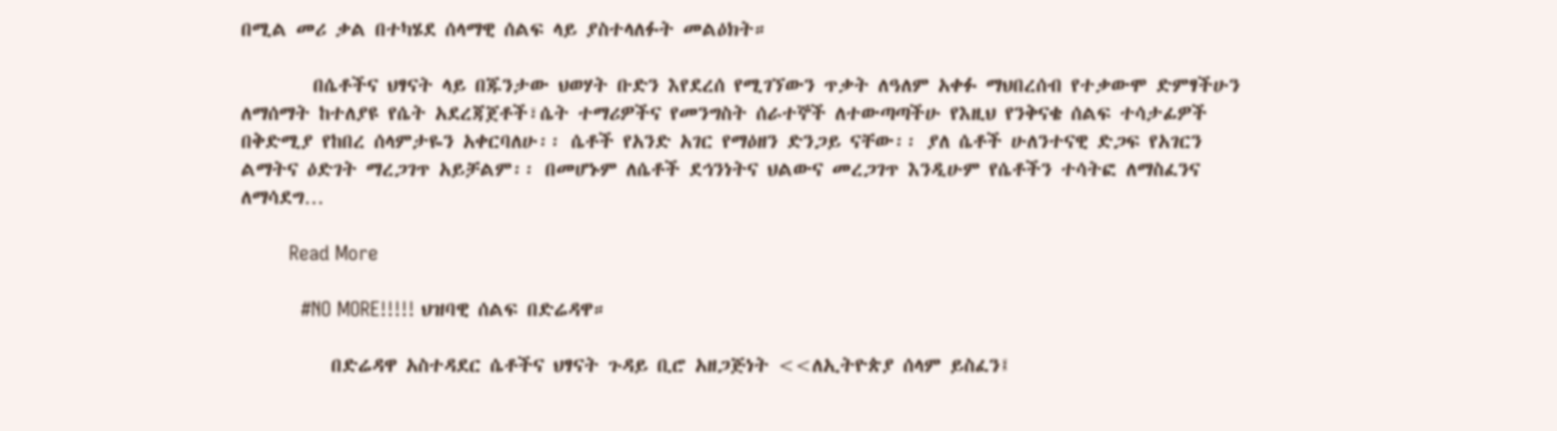በሚል መሪ ቃል በተካሄደ ሰላማዊ ሰልፍ ላይ ያስተላለፉት መልዕክት።

        በሴቶችና ህፃናት ላይ በጁንታው ህወሃት ቡድን እየደረሰ የሚገኘውን ጥቃት ለዓለም አቀፉ ማህበረሰብ የተቃውሞ ድምፃችሁን ለማሰማት ከተለያዩ የሴት አደረጃጀቶች፣ሴት ተማሪዎችና የመንግስት ሰራተኞች ለተውጣጣችሁ የእዚህ የንቅናቄ ሰልፍ ተሳታፊዎች በቅድሚያ የከበረ ሰላምታዬን አቀርባለሁ፡፡ ሴቶች የአንድ አገር የማዕዘን ድንጋይ ናቸው፡፡ ያለ ሴቶች ሁለንተናዊ ድጋፍ የአገርን ልማትና ዕድገት ማረጋገጥ አይቻልም፡፡ በመሆኑም ለሴቶች ደኅንነትና ህልውና መረጋገጥ እንዲሁም የሴቶችን ተሳትፎ ለማስፈንና ለማሳደግ…

        Read More

          #NO MORE!!!!! ህዝባዊ ሰልፍ በድሬዳዋ።

          በድሬዳዋ አስተዳደር ሴቶችና ህፃናት ጉዳይ ቢሮ አዘጋጅነት <<ለኢትዮጵያ ሰላም ይስፈን፤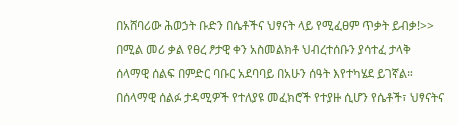በአሸባሪው ሕወኃት ቡድን በሴቶችና ህፃናት ላይ የሚፈፀም ጥቃት ይብቃ!>> በሚል መሪ ቃል የፀረ ፆታዊ ቀን አስመልክቶ ህብረተሰቡን ያሳተፈ ታላቅ ሰላማዊ ሰልፍ በምድር ባቡር አደባባይ በአሁን ሰዓት እየተካሄደ ይገኛል። በሰላማዊ ሰልፉ ታዳሚዎች የተለያዩ መፈክሮች የተያዙ ሲሆን የሴቶች፣ ህፃናትና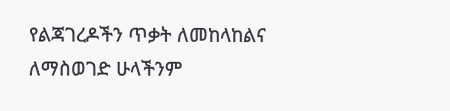የልጃገረዶችን ጥቃት ለመከላከልና ለማስወገድ ሁላችንም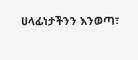ሀላፊነታችንን እንወጣ፣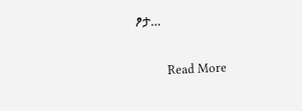ፆታ…

          Read More